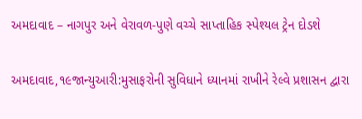અમદાવાદ – નાગપુર અને વેરાવળ-પુણે વચ્ચે સાપ્તાહિક સ્પેશ્યલ ટ્રેન દોડશે

અમદાવાદ,૧૯જાન્યુઆરી:મુસાફરોની સુવિધાને ધ્યાનમાં રાખીને રેલ્વે પ્રશાસન દ્વારા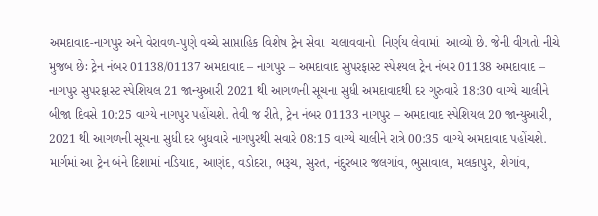અમદાવાદ-નાગપુર અને વેરાવળ-પુણે વચ્ચે સાપ્તાહિક વિશેષ ટ્રેન સેવા  ચલાવવાનો  નિર્ણય લેવામાં  આવ્યો છે. જેની વીગતો નીચે મુજબ છેઃ ટ્રેન નંબર 01138/01137 અમદાવાદ – નાગપુર – અમદાવાદ સુપરફાસ્ટ સ્પેશ્યલ ટ્રેન નંબર 01138 અમદાવાદ – નાગપુર સુપરફાસ્ટ સ્પેશિયલ 21 જાન્યુઆરી 2021 થી આગળની સૂચના સુધી અમદાવાદથી દર ગુરુવારે 18:30 વાગ્યે ચાલીને બીજા દિવસે 10:25 વાગ્યે નાગપુર પહોંચશે. તેવી જ રીતે, ટ્રેન નંબર 01133 નાગપુર – અમદાવાદ સ્પેશિયલ 20 જાન્યુઆરી, 2021 થી આગળની સૂચના સુધી દર બુધવારે નાગપુરથી સવારે 08:15 વાગ્યે ચાલીને રાત્રે 00:35 વાગ્યે અમદાવાદ પહોંચશે. માર્ગમાં આ ટ્રેન બંને દિશામાં નડિયાદ, આણંદ, વડોદરા, ભરૂચ, સુરત, નંદુરબાર જલગાંવ, ભુસાવાલ, મલકાપુર, શેગાંવ,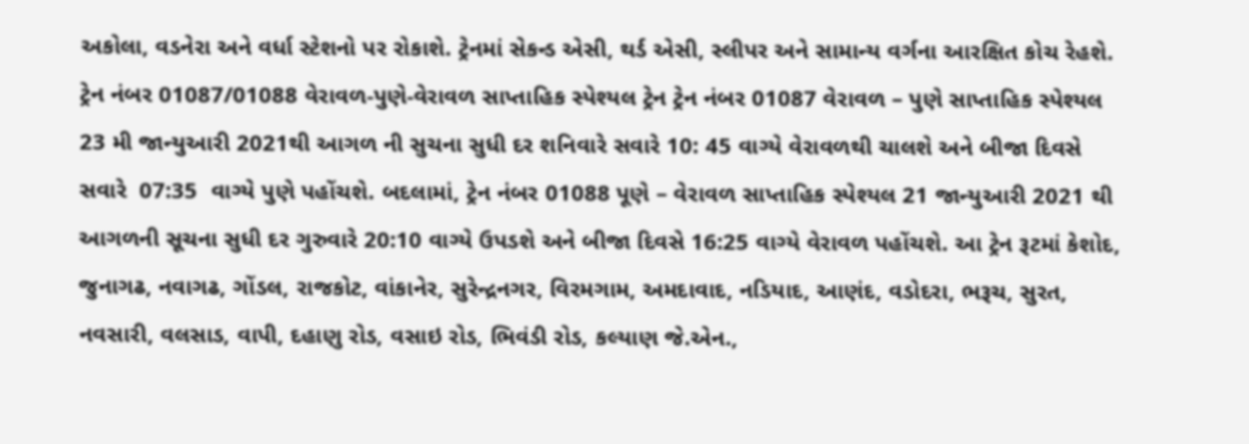અકોલા, વડનેરા અને વર્ધા સ્ટેશનો પર રોકાશે. ટ્રેનમાં સેકન્ડ એસી, થર્ડ એસી, સ્લીપર અને સામાન્ય વર્ગના આરક્ષિત કોચ રેહશે. ટ્રેન નંબર 01087/01088 વેરાવળ-પુણે-વેરાવળ સાપ્તાહિક સ્પેશ્યલ ટ્રેન ટ્રેન નંબર 01087 વેરાવળ – પુણે સાપ્તાહિક સ્પેશ્યલ 23 મી જાન્યુઆરી 2021થી આગળ ની સુચના સુધી દર શનિવારે સવારે 10: 45 વાગ્યે વેરાવળથી ચાલશે અને બીજા દિવસે સવારે  07:35  વાગ્યે પુણે પહોંચશે. બદલામાં, ટ્રેન નંબર 01088 પૂણે – વેરાવળ સાપ્તાહિક સ્પેશ્યલ 21 જાન્યુઆરી 2021 થી આગળની સૂચના સુધી દર ગુરુવારે 20:10 વાગ્યે ઉપડશે અને બીજા દિવસે 16:25 વાગ્યે વેરાવળ પહોંચશે. આ ટ્રેન રૂટમાં કેશોદ, જુનાગઢ, નવાગઢ, ગોંડલ, રાજકોટ, વાંકાનેર, સુરેન્દ્રનગર, વિરમગામ, અમદાવાદ, નડિયાદ, આણંદ, વડોદરા, ભરૂચ, સુરત, નવસારી, વલસાડ, વાપી, દહાણુ રોડ, વસાઇ રોડ, ભિવંડી રોડ, કલ્યાણ જે.એન.,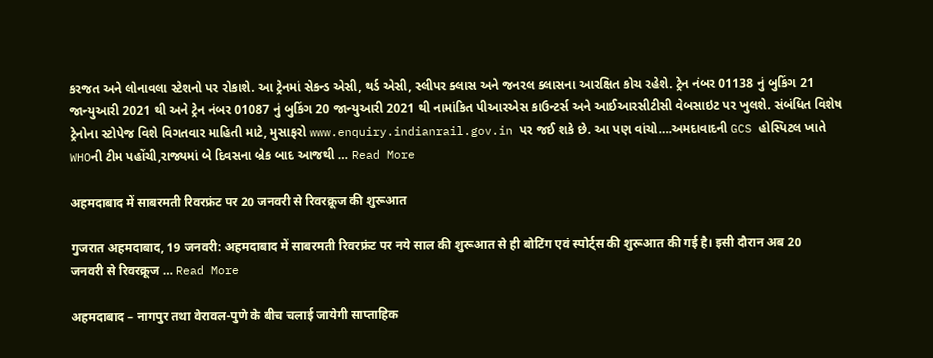કરજત અને લોનાવલા સ્ટેશનો પર રોકાશે. આ ટ્રેનમાં સેકન્ડ એસી, થર્ડ એસી, સ્લીપર ક્લાસ અને જનરલ ક્લાસના આરક્ષિત કોચ રહેશે. ટ્રેન નંબર 01138 નું બુકિંગ 21 જાન્યુઆરી 2021 થી અને ટ્રેન નંબર 01087 નું બુકિંગ 20 જાન્યુઆરી 2021 થી નામાંકિત પીઆરએસ કાઉન્ટર્સ અને આઈઆરસીટીસી વેબસાઇટ પર ખુલશે. સંબંધિત વિશેષ ટ્રેનોના સ્ટોપેજ વિશે વિગતવાર માહિતી માટે, મુસાફરો www.enquiry.indianrail.gov.in પર જઈ શકે છે. આ પણ વાંચો….અમદાવાદની GCS હોસ્પિટલ ખાતે WHOની ટીમ પહોંચી,રાજ્યમાં બે દિવસના બ્રેક બાદ આજથી … Read More

अहमदाबाद में साबरमती रिवरफ्रंट पर 20 जनवरी से रिवरक्रूज की शुरूआत

गुजरात अहमदाबाद, 19 जनवरी: अहमदाबाद में साबरमती रिवरफ्रंट पर नये साल की शुरूआत से ही बोटिंग एवं स्पोर्ट्स की शुरूआत की गई है। इसी दौरान अब 20 जनवरी से रिवरक्रूज … Read More

अहमदाबाद – नागपुर तथा वेरावल-पुणे के बीच चलाई जायेगी साप्ताहिक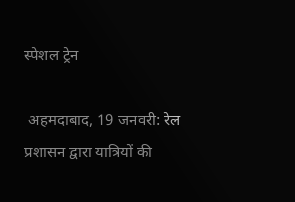स्पेशल ट्रेन

 अहमदाबाद, 19 जनवरी: रेल प्रशासन द्वारा यात्रियों की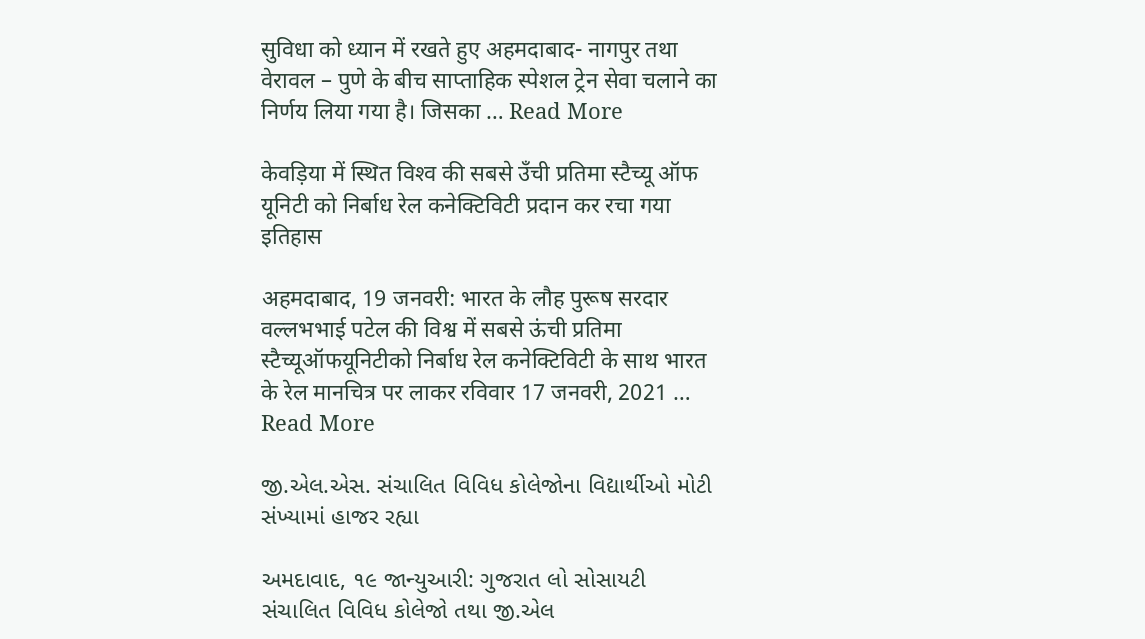सुविधा को ध्यान में रखते हुए अहमदाबाद- नागपुर तथा वेरावल – पुणे के बीच साप्ताहिक स्पेशल ट्रेन सेवा चलाने का निर्णय लिया गया है। जिसका … Read More

केवड़िया में स्थित विश्‍व की सबसे उँची प्रतिमा स्‍टैच्‍यू ऑफ यूनिटी को निर्बाध रेल कनेक्टिविटी प्रदान कर रचा गया इतिहास

अहमदाबाद, 19 जनवरी: भारत के लौह पुरूष सरदार वल्‍लभभाई पटेल की विश्व में सबसे ऊंची प्रतिमा स्टैच्यूऑफयूनिटीको निर्बाध रेल कनेक्टिविटी के साथ भारत के रेल मानचित्र पर लाकर रविवार 17 जनवरी, 2021 … Read More

જી.એલ.એસ. સંચાલિત વિવિધ કોલેજોના વિદ્યાર્થીઓ મોટી સંખ્યામાં હાજર રહ્યા

અમદાવાદ, ૧૯ જાન્યુઆરી: ગુજરાત લો સોસાયટી સંચાલિત વિવિધ કોલેજો તથા જી.એલ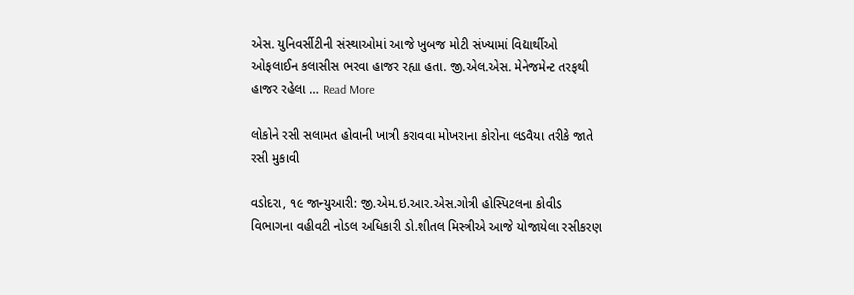એસ. યુનિવર્સીટીની સંસ્થાઓમાં આજે ખુબજ મોટી સંખ્યામાં વિદ્યાર્થીઓ ઓફલાઈન કલાસીસ ભરવા હાજર રહ્યા હતા. જી.એલ.એસ. મેનેજમેન્ટ તરફથી હાજર રહેલા … Read More

લોકોને રસી સલામત હોવાની ખાત્રી કરાવવા મોખરાના કોરોના લડવૈયા તરીકે જાતે રસી મુકાવી

વડોદરા, ૧૯ જાન્યુઆરી: જી.એમ.ઇ.આર.એસ.ગોત્રી હોસ્પિટલના કોવીડ વિભાગના વહીવટી નોડલ અધિકારી ડો.શીતલ મિસ્ત્રીએ આજે યોજાયેલા રસીકરણ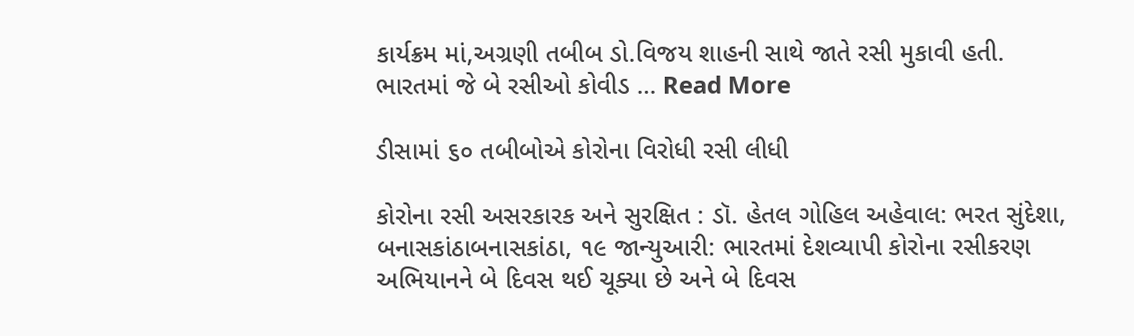કાર્યક્રમ માં,અગ્રણી તબીબ ડો.વિજય શાહની સાથે જાતે રસી મુકાવી હતી. ભારતમાં જે બે રસીઓ કોવીડ … Read More

ડીસામાં ૬૦ તબીબોએ કોરોના વિરોધી રસી લીધી

કોરોના રસી અસરકારક અને સુરક્ષિત : ડૉ. હેતલ ગોહિલ અહેવાલ: ભરત સુંદેશા, બનાસકાંઠાબનાસકાંઠા, ૧૯ જાન્યુઆરી: ભારતમાં દેશવ્યાપી કોરોના રસીકરણ અભિયાનને બે દિવસ થઈ ચૂક્યા છે અને બે દિવસ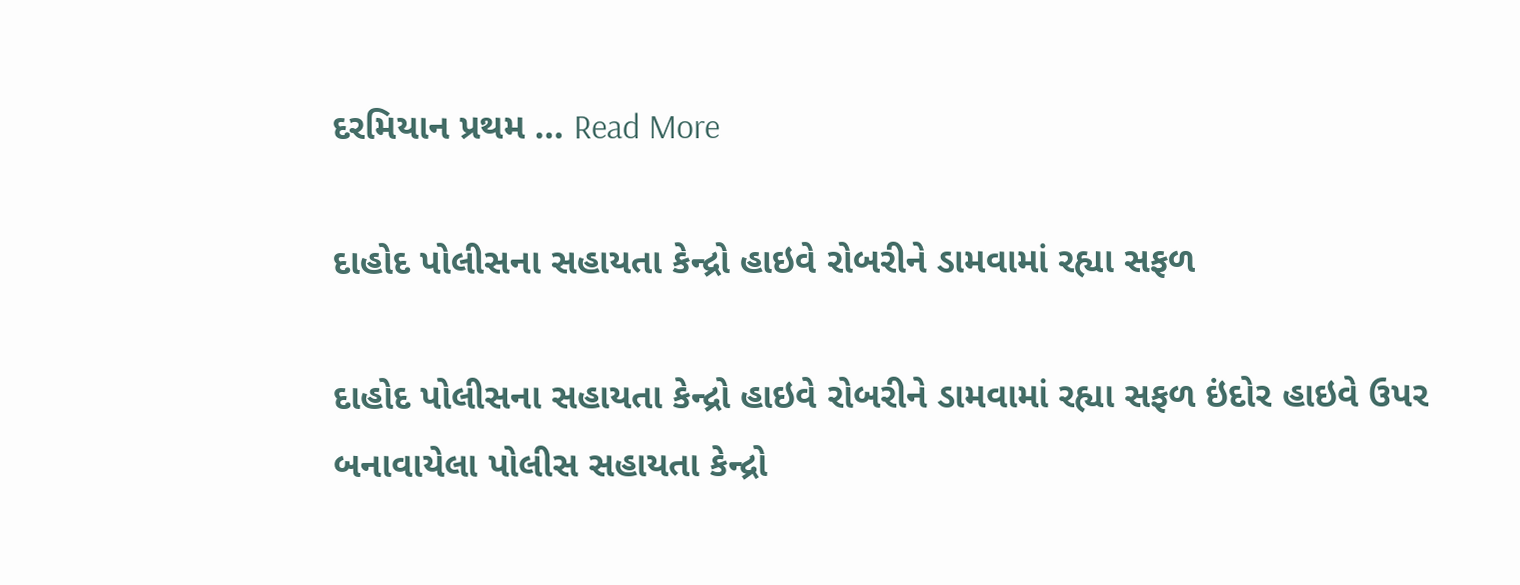દરમિયાન પ્રથમ … Read More

દાહોદ પોલીસના સહાયતા કેન્દ્રો હાઇવે રોબરીને ડામવામાં રહ્યા સફળ

દાહોદ પોલીસના સહાયતા કેન્દ્રો હાઇવે રોબરીને ડામવામાં રહ્યા સફળ ઇંદોર હાઇવે ઉપર બનાવાયેલા પોલીસ સહાયતા કેન્દ્રો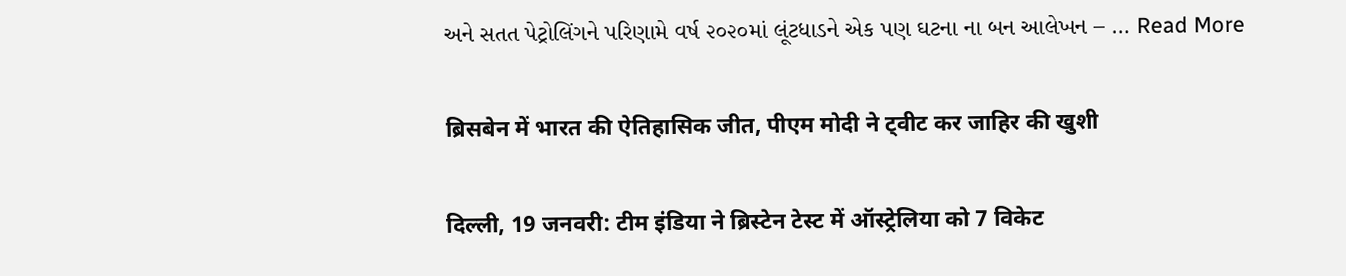અને સતત પેટ્રોલિંગને પરિણામે વર્ષ ૨૦૨૦માં લૂંટધાડને એક પણ ઘટના ના બન આલેખન – … Read More

ब्रिसबेन में भारत की ऐतिहासिक जीत, पीएम मोदी ने ट्वीट कर जाहिर की खुशी

दिल्‍ली, 19 जनवरी: टीम इंडिया ने ब्रिस्टेन टेस्ट में ऑस्ट्रेलिया को 7 विकेट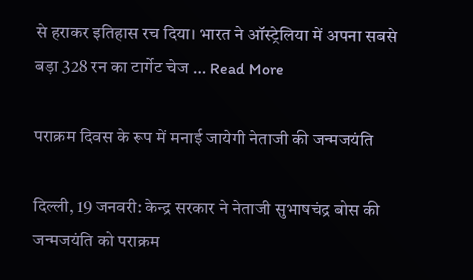से हराकर इतिहास रच दिया। भारत ने ऑस्ट्रेलिया में अपना सबसे बड़ा 328 रन का टार्गेट चेज … Read More

पराक्रम दिवस के रूप में मनाई जायेगी नेताजी की जन्मजयंति

दिल्‍ली, 19 जनवरी: केन्द्र सरकार ने नेताजी सुभाषचंद्र बोस की जन्मजयंति को पराक्रम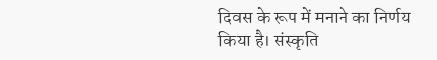दिवस के रूप में मनाने का निर्णय किया है। संस्कृति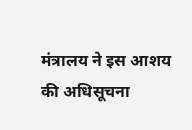मंत्रालय ने इस आशय की अधिसूचना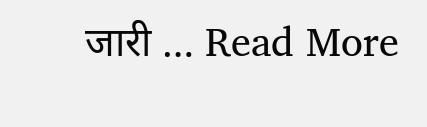जारी … Read More